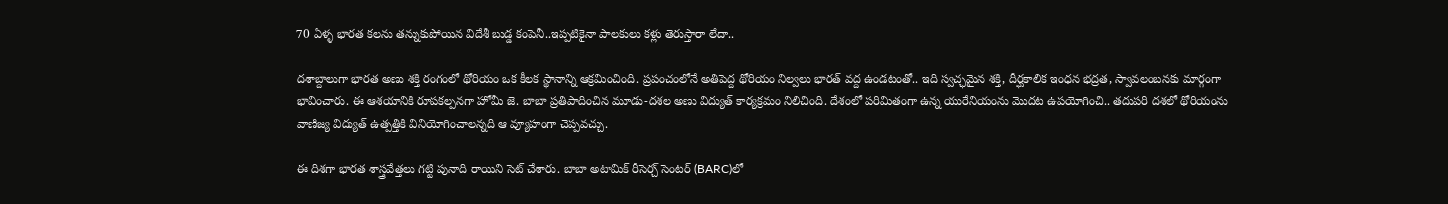70 ఏళ్ళ భారత కలను తన్నుకుపోయిన విదేశీ బుడ్డ కంపెనీ..ఇప్పటికైనా పాలకులు కళ్లు తెరుస్తారా లేదా..

దశాబ్దాలుగా భారత అణు శక్తి రంగంలో థోరియం ఒక కీలక స్థానాన్ని ఆక్రమించింది. ప్రపంచంలోనే అతిపెద్ద థోరియం నిల్వలు భారత్ వద్ద ఉండటంతో.. ఇది స్వచ్ఛమైన శక్తి, దీర్ఘకాలిక ఇంధన భద్రత, స్వావలంబనకు మార్గంగా భావించారు. ఈ ఆశయానికి రూపకల్పనగా హోమీ జె. బాబా ప్రతిపాదించిన మూడు-దశల అణు విద్యుత్ కార్యక్రమం నిలిచింది. దేశంలో పరిమితంగా ఉన్న యురేనియంను మొదట ఉపయోగించి.. తదుపరి దశలో థోరియంను వాణిజ్య విద్యుత్ ఉత్పత్తికి వినియోగించాలన్నది ఆ వ్యూహంగా చెప్పవచ్చు.

ఈ దిశగా భారత శాస్త్రవేత్తలు గట్టి పునాది రాయిని సెట్ చేశారు. బాబా అటామిక్ రీసెర్చ్ సెంటర్ (BARC)లో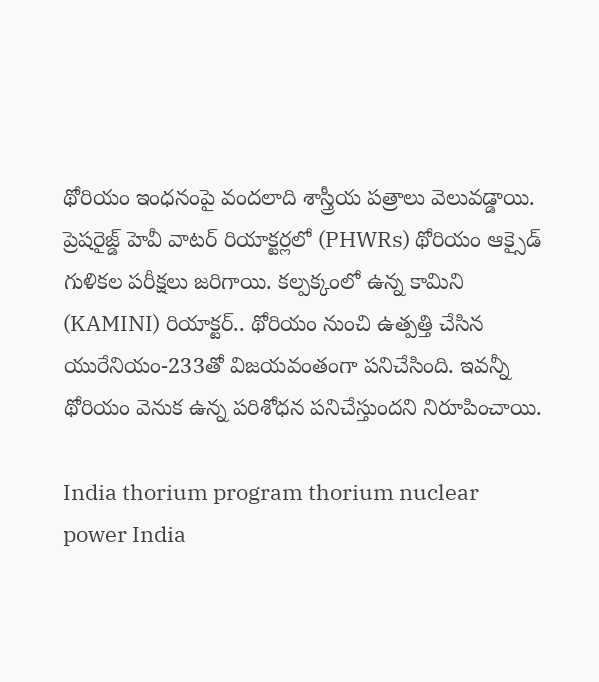థోరియం ఇంధనంపై వందలాది శాస్త్రీయ పత్రాలు వెలువడ్డాయి. ప్రెషరైజ్డ్ హెవీ వాటర్ రియాక్టర్లలో (PHWRs) థోరియం ఆక్సైడ్ గుళికల పరీక్షలు జరిగాయి. కల్పక్కంలో ఉన్న కామిని (KAMINI) రియాక్టర్.. థోరియం నుంచి ఉత్పత్తి చేసిన యురేనియం-233తో విజయవంతంగా పనిచేసింది. ఇవన్నీ థోరియం వెనుక ఉన్న పరిశోధన పనిచేస్తుందని నిరూపించాయి.

India thorium program thorium nuclear power India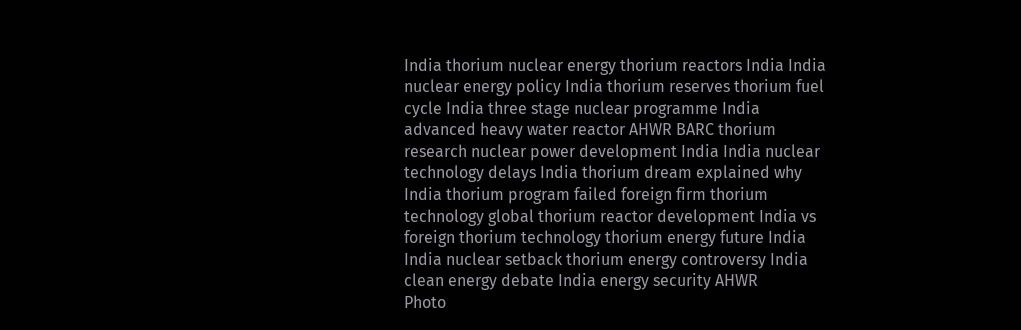India thorium nuclear energy thorium reactors India India nuclear energy policy India thorium reserves thorium fuel cycle India three stage nuclear programme India advanced heavy water reactor AHWR BARC thorium research nuclear power development India India nuclear technology delays India thorium dream explained why India thorium program failed foreign firm thorium technology global thorium reactor development India vs foreign thorium technology thorium energy future India India nuclear setback thorium energy controversy India clean energy debate India energy security AHWR
Photo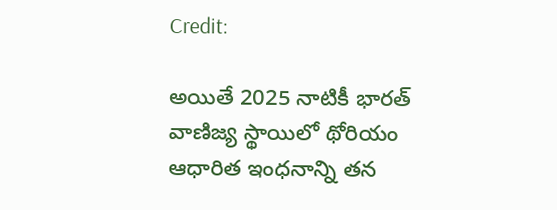Credit:

అయితే 2025 నాటికీ భారత్ వాణిజ్య స్థాయిలో థోరియం ఆధారిత ఇంధనాన్ని తన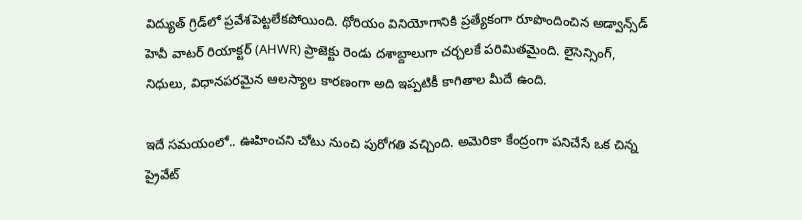విద్యుత్ గ్రిడ్‌లో ప్రవేశపెట్టలేకపోయింది. థోరియం వినియోగానికి ప్రత్యేకంగా రూపొందించిన అడ్వాన్స్‌డ్ హెవీ వాటర్ రియాక్టర్ (AHWR) ప్రాజెక్టు రెండు దశాబ్దాలుగా చర్చలకే పరిమితమైంది. లైసెన్సింగ్, నిధులు, విధానపరమైన ఆలస్యాల కారణంగా అది ఇప్పటికీ కాగితాల మీదే ఉంది.

ఇదే సమయంలో.. ఊహించని చోటు నుంచి పురోగతి వచ్చింది. అమెరికా కేంద్రంగా పనిచేసే ఒక చిన్న ప్రైవేట్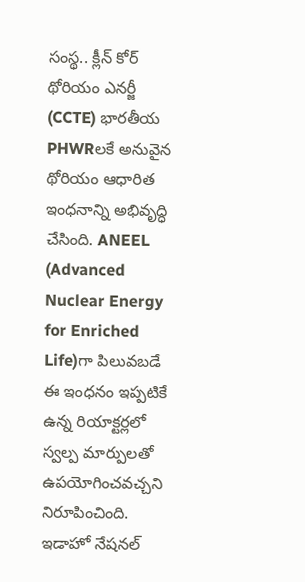సంస్థ.. క్లీన్ కోర్ థోరియం ఎనర్జీ (CCTE) భారతీయ PHWRలకే అనువైన థోరియం ఆధారిత ఇంధనాన్ని అభివృద్ధి చేసింది. ANEEL (Advanced Nuclear Energy for Enriched Life)గా పిలువబడే ఈ ఇంధనం ఇప్పటికే ఉన్న రియాక్టర్లలో స్వల్ప మార్పులతో ఉపయోగించవచ్చని నిరూపించింది. ఇడాహో నేషనల్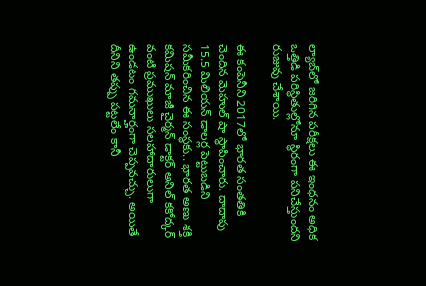ల్యాబ్‌లో జరిగిన పరీక్షలు ఈ ఇంధనం అధిక ఒత్తిడి పరిస్థితుల్లోనూ స్థిరంగా పనిచేస్తుందని రుజువు చేశాయి.

ఈ కంపెనీని 2017లో భారత సంతతికి చెందిన మెహుల్ షా స్థాపించారు. దాదాపు 15.5 మిలియన్ డాలర్ల పెట్టుబడిని సమీకరించిన ఈ సంస్థకు.. భారత అణు శక్తి కమిషన్ మాజీ చైర్మన్ డాక్టర్ అనిల్ కకోద్కర్ వంటి ప్రముఖులు సలహాదారులుగా ఉండటం గమనార్హంగా చెప్పవచ్చు. అయితే దీనిని తప్పు పట్టలేం కానీ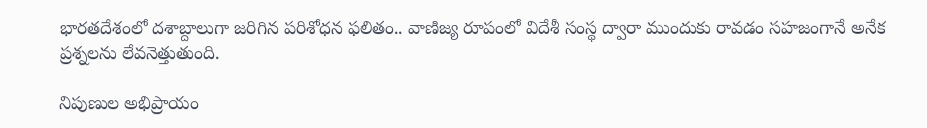భారతదేశంలో దశాబ్దాలుగా జరిగిన పరిశోధన ఫలితం.. వాణిజ్య రూపంలో విదేశీ సంస్థ ద్వారా ముందుకు రావడం సహజంగానే అనేక ప్రశ్నలను లేవనెత్తుతుంది.

నిపుణుల అభిప్రాయం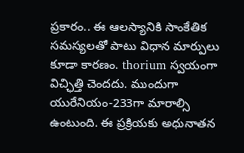ప్రకారం.. ఈ ఆలస్యానికి సాంకేతిక సమస్యలతో పాటు విధాన మార్పులు కూడా కారణం. thorium స్వయంగా విచ్ఛిత్తి చెందదు. ముందుగా యురేనియం-233గా మారాల్సి ఉంటుంది. ఈ ప్రక్రియకు అధునాతన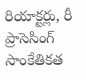రియాక్టర్లు, రీ ప్రాసెసింగ్ సాంకేతికత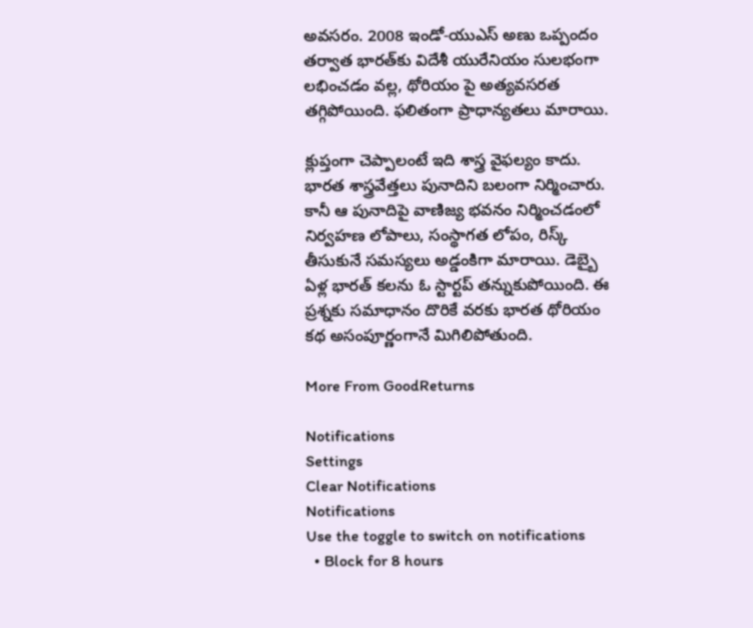అవసరం. 2008 ఇండో-యుఎస్ అణు ఒప్పందం తర్వాత భారత్‌కు విదేశీ యురేనియం సులభంగా లభించడం వల్ల, థోరియం పై అత్యవసరత తగ్గిపోయింది. ఫలితంగా ప్రాధాన్యతలు మారాయి.

క్లుప్తంగా చెప్పాలంటే ఇది శాస్త్ర వైఫల్యం కాదు. భారత శాస్త్రవేత్తలు పునాదిని బలంగా నిర్మించారు. కానీ ఆ పునాదిపై వాణిజ్య భవనం నిర్మించడంలో నిర్వహణ లోపాలు, సంస్థాగత లోపం, రిస్క్ తీసుకునే సమస్యలు అడ్డంకిగా మారాయి. డెబ్బై ఏళ్ల భారత్ కలను ఓ స్టార్టప్ తన్నుకుపోయింది. ఈ ప్రశ్నకు సమాధానం దొరికే వరకు భారత థోరియం కథ అసంపూర్ణంగానే మిగిలిపోతుంది.

More From GoodReturns

Notifications
Settings
Clear Notifications
Notifications
Use the toggle to switch on notifications
  • Block for 8 hours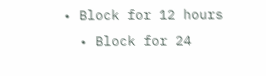• Block for 12 hours
  • Block for 24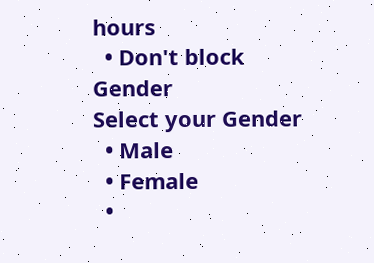hours
  • Don't block
Gender
Select your Gender
  • Male
  • Female
  •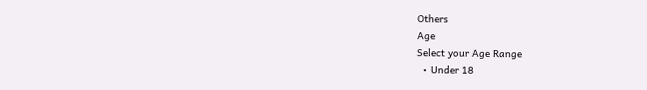Others
Age
Select your Age Range
  • Under 18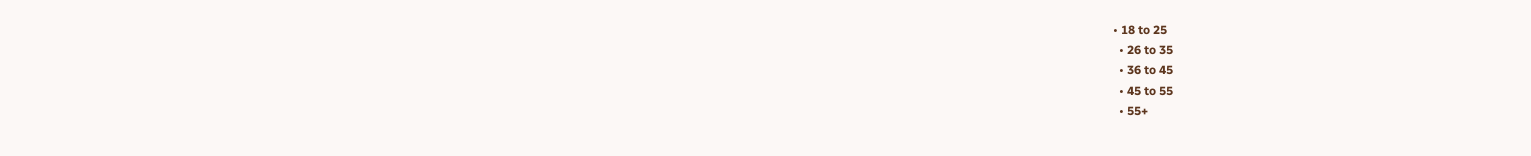• 18 to 25
  • 26 to 35
  • 36 to 45
  • 45 to 55
  • 55+